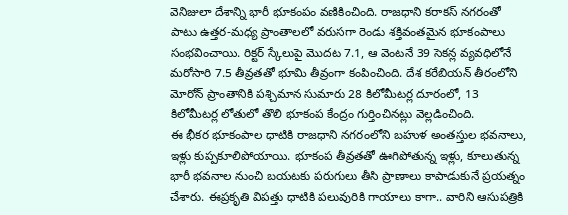వెనిజులా దేశాన్ని భారీ భూకంపం వణికించింది. రాజధాని కరాకస్ నగరంతో పాటు ఉత్తర-మధ్య ప్రాంతాలలో వరుసగా రెండు శక్తివంతమైన భూకంపాలు సంభవించాయి. రిక్టర్ స్కేలుపై మొదట 7.1, ఆ వెంటనే 39 సెకన్ల వ్యవధిలోనే మరోసారి 7.5 తీవ్రతతో భూమి తీవ్రంగా కంపించింది. దేశ కరేబియన్ తీరంలోని మోరోన్ ప్రాంతానికి పశ్చిమాన సుమారు 28 కిలోమీటర్ల దూరంలో, 13 కిలోమీటర్ల లోతులో తొలి భూకంప కేంద్రం గుర్తించినట్లు వెల్లడించింది.
ఈ భీకర భూకంపాల ధాటికి రాజధాని నగరంలోని బహుళ అంతస్తుల భవనాలు, ఇళ్లు కుప్పకూలిపోయాయి. భూకంప తీవ్రతతో ఊగిపోతున్న ఇళ్లు, కూలుతున్న భారీ భవనాల నుంచి బయటకు పరుగులు తీసి ప్రాణాలు కాపాడుకునే ప్రయత్నం చేశారు. ఈప్రకృతి విపత్తు ధాటికి పలువురికి గాయాలు కాగా.. వారిని ఆసుపత్రికి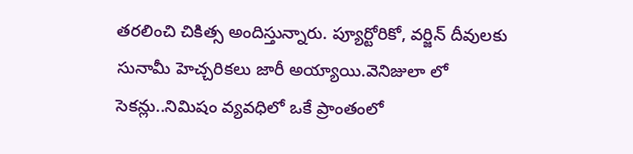తరలించి చికిత్స అందిస్తున్నారు. ప్యూర్టోరికో, వర్జిన్ దీవులకు సునామీ హెచ్చరికలు జారీ అయ్యాయి.వెనిజులా లో సెకన్లు..నిమిషం వ్యవధిలో ఒకే ప్రాంతంలో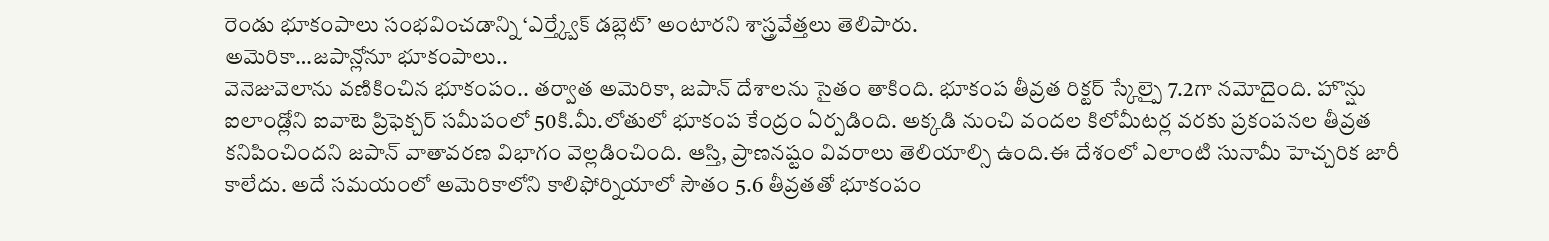రెండు భూకంపాలు సంభవించడాన్ని ‘ఎర్త్క్వేక్ డబ్లెట్’ అంటారని శాస్త్రవేత్తలు తెలిపారు.
అమెరికా…జపాన్లోనూ భూకంపాలు..
వెనెజువెలాను వణికించిన భూకంపం.. తర్వాత అమెరికా, జపాన్ దేశాలను సైతం తాకింది. భూకంప తీవ్రత రిక్టర్ స్కేల్పై 7.2గా నమోదైంది. హొన్షు ఐలాండ్లోని ఐవాటె ప్రిఫెక్చర్ సమీపంలో 50కి.మీ.లోతులో భూకంప కేంద్రం ఏర్పడింది. అక్కడి నుంచి వందల కిలోమీటర్ల వరకు ప్రకంపనల తీవ్రత కనిపించిందని జపాన్ వాతావరణ విభాగం వెల్లడించింది. ఆస్తి, ప్రాణనష్టం వివరాలు తెలియాల్సి ఉంది.ఈ దేశంలో ఎలాంటి సునామీ హెచ్చరిక జారీ కాలేదు. అదే సమయంలో అమెరికాలోని కాలిఫోర్నియాలో సౌతం 5.6 తీవ్రతతో భూకంపం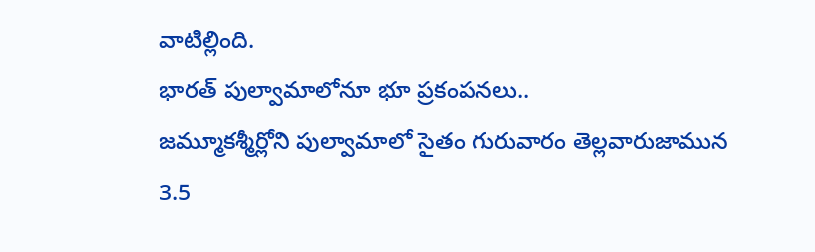వాటిల్లింది.
భారత్ పుల్వామాలోనూ భూ ప్రకంపనలు..
జమ్మూకశ్మీర్లోని పుల్వామాలో సైతం గురువారం తెల్లవారుజామున 3.5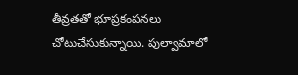తీవ్రతతో భూప్రకంపనలు చోటుచేసుకున్నాయి. పుల్వామాలో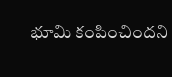భూమి కంపించిందని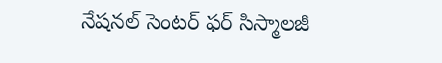నేషనల్ సెంటర్ ఫర్ సిస్మాలజీ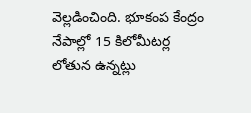వెల్లడించింది. భూకంప కేంద్రం నేపాల్లో 15 కిలోమీటర్ల లోతున ఉన్నట్లు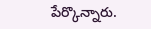పేర్కొన్నారు.